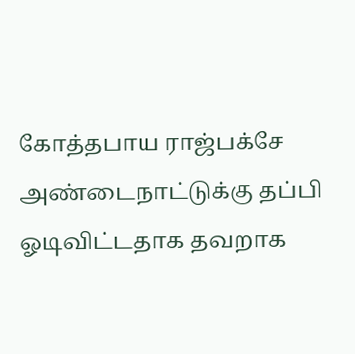கோத்தபாய ராஜ்பக்சே அண்டைநாட்டுக்கு தப்பி ஓடிவிட்டதாக தவறாக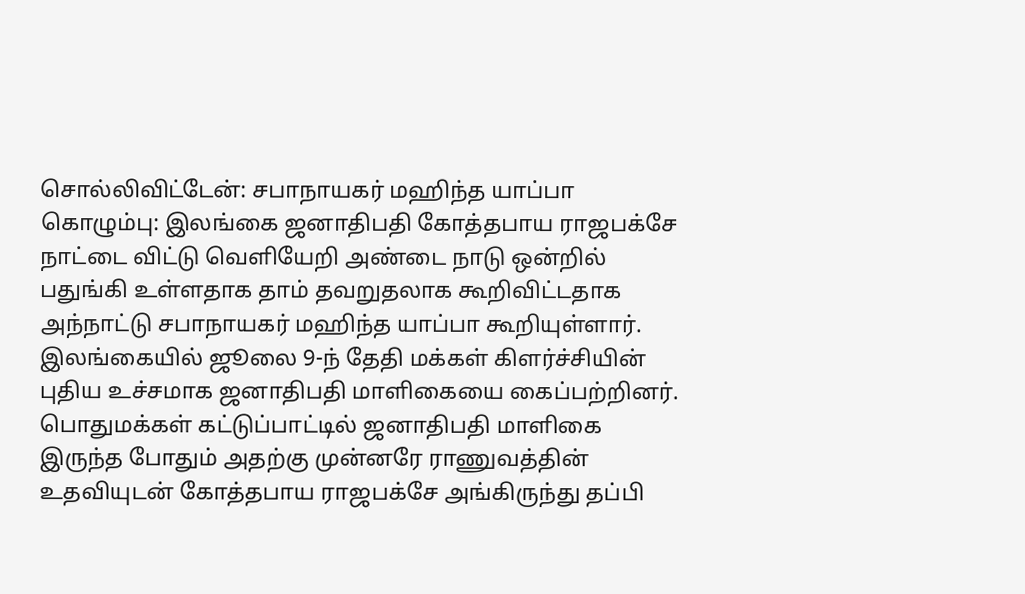சொல்லிவிட்டேன்: சபாநாயகர் மஹிந்த யாப்பா
கொழும்பு: இலங்கை ஜனாதிபதி கோத்தபாய ராஜபக்சே நாட்டை விட்டு வெளியேறி அண்டை நாடு ஒன்றில் பதுங்கி உள்ளதாக தாம் தவறுதலாக கூறிவிட்டதாக அந்நாட்டு சபாநாயகர் மஹிந்த யாப்பா கூறியுள்ளார்.
இலங்கையில் ஜூலை 9-ந் தேதி மக்கள் கிளர்ச்சியின் புதிய உச்சமாக ஜனாதிபதி மாளிகையை கைப்பற்றினர். பொதுமக்கள் கட்டுப்பாட்டில் ஜனாதிபதி மாளிகை இருந்த போதும் அதற்கு முன்னரே ராணுவத்தின் உதவியுடன் கோத்தபாய ராஜபக்சே அங்கிருந்து தப்பி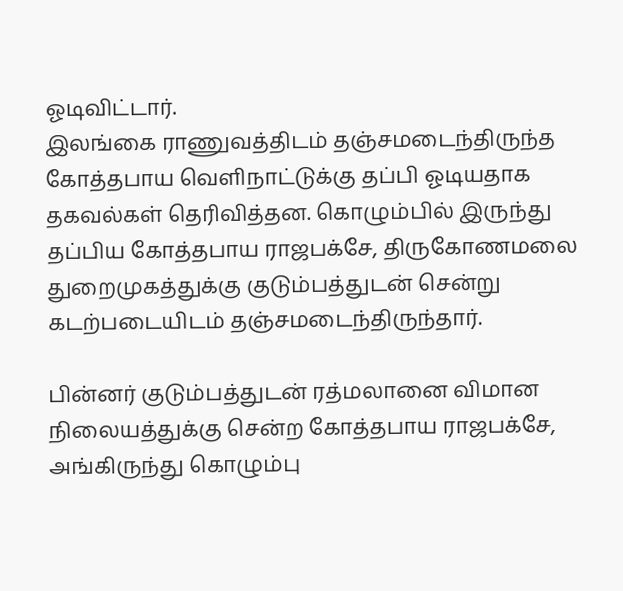ஓடிவிட்டார்.
இலங்கை ராணுவத்திடம் தஞ்சமடைந்திருந்த கோத்தபாய வெளிநாட்டுக்கு தப்பி ஓடியதாக தகவல்கள் தெரிவித்தன. கொழும்பில் இருந்து தப்பிய கோத்தபாய ராஜபக்சே, திருகோணமலை துறைமுகத்துக்கு குடும்பத்துடன் சென்று கடற்படையிடம் தஞ்சமடைந்திருந்தார்.

பின்னர் குடும்பத்துடன் ரத்மலானை விமான நிலையத்துக்கு சென்ற கோத்தபாய ராஜபக்சே, அங்கிருந்து கொழும்பு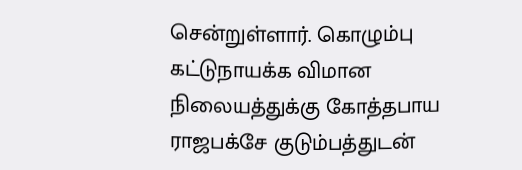சென்றுள்ளார். கொழும்பு கட்டுநாயக்க விமான நிலையத்துக்கு கோத்தபாய ராஜபக்சே குடும்பத்துடன்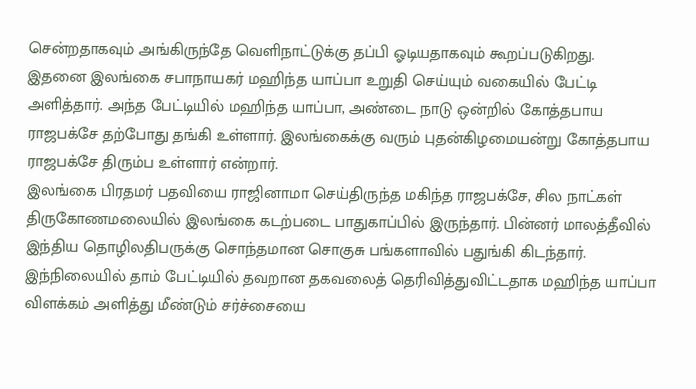சென்றதாகவும் அங்கிருந்தே வெளிநாட்டுக்கு தப்பி ஓடியதாகவும் கூறப்படுகிறது.
இதனை இலங்கை சபாநாயகர் மஹிந்த யாப்பா உறுதி செய்யும் வகையில் பேட்டி அளித்தார். அந்த பேட்டியில் மஹிந்த யாப்பா, அண்டை நாடு ஒன்றில் கோத்தபாய ராஜபக்சே தற்போது தங்கி உள்ளார். இலங்கைக்கு வரும் புதன்கிழமையன்று கோத்தபாய ராஜபக்சே திரும்ப உள்ளார் என்றார்.
இலங்கை பிரதமர் பதவியை ராஜினாமா செய்திருந்த மகிந்த ராஜபக்சே, சில நாட்கள் திருகோணமலையில் இலங்கை கடற்படை பாதுகாப்பில் இருந்தார். பின்னர் மாலத்தீவில் இந்திய தொழிலதிபருக்கு சொந்தமான சொகுசு பங்களாவில் பதுங்கி கிடந்தார்.
இந்நிலையில் தாம் பேட்டியில் தவறான தகவலைத் தெரிவித்துவிட்டதாக மஹிந்த யாப்பா விளக்கம் அளித்து மீண்டும் சர்ச்சையை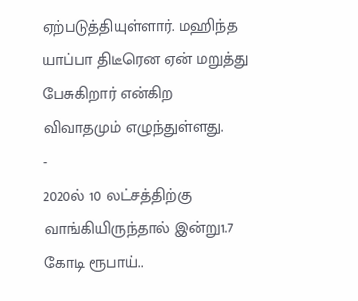ஏற்படுத்தியுள்ளார். மஹிந்த யாப்பா திடீரென ஏன் மறுத்து பேசுகிறார் என்கிற விவாதமும் எழுந்துள்ளது.
-
2020ல் 10 லட்சத்திற்கு வாங்கியிருந்தால் இன்று1.7 கோடி ரூபாய்..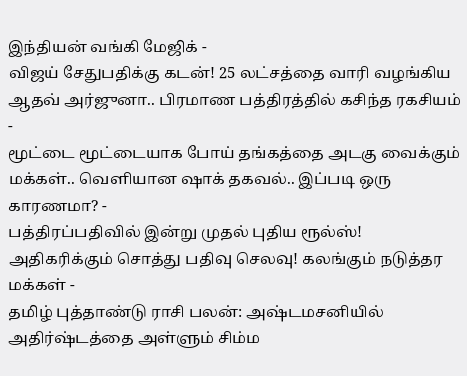இந்தியன் வங்கி மேஜிக் -
விஜய் சேதுபதிக்கு கடன்! 25 லட்சத்தை வாரி வழங்கிய ஆதவ் அர்ஜுனா.. பிரமாண பத்திரத்தில் கசிந்த ரகசியம் -
மூட்டை மூட்டையாக போய் தங்கத்தை அடகு வைக்கும் மக்கள்.. வெளியான ஷாக் தகவல்.. இப்படி ஒரு காரணமா? -
பத்திரப்பதிவில் இன்று முதல் புதிய ரூல்ஸ்! அதிகரிக்கும் சொத்து பதிவு செலவு! கலங்கும் நடுத்தர மக்கள் -
தமிழ் புத்தாண்டு ராசி பலன்: அஷ்டமசனியில் அதிர்ஷ்டத்தை அள்ளும் சிம்ம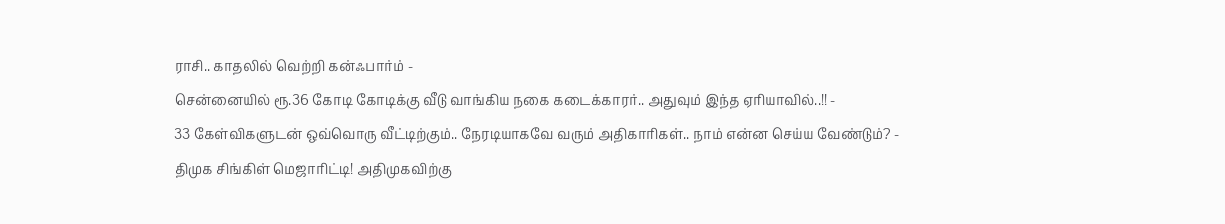ராசி.. காதலில் வெற்றி கன்ஃபார்ம் -
சென்னையில் ரூ.36 கோடி கோடிக்கு வீடு வாங்கிய நகை கடைக்காரர்.. அதுவும் இந்த ஏரியாவில்..!! -
33 கேள்விகளுடன் ஒவ்வொரு வீட்டிற்கும்.. நேரடியாகவே வரும் அதிகாரிகள்.. நாம் என்ன செய்ய வேண்டும்? -
திமுக சிங்கிள் மெஜாரிட்டி! அதிமுகவிற்கு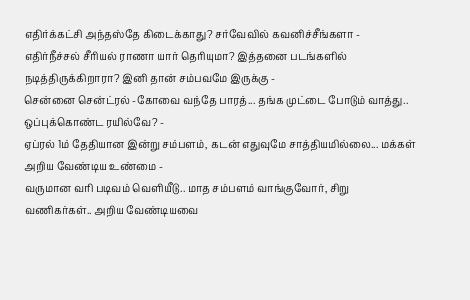எதிர்க்கட்சி அந்தஸ்தே கிடைக்காது? சர்வேவில் கவனிச்சீங்களா -
எதிர்நீச்சல் சீரியல் ராணா யார் தெரியுமா? இத்தனை படங்களில் நடித்திருக்கிறாரா? இனி தான் சம்பவமே இருக்கு -
சென்னை சென்ட்ரல் -கோவை வந்தே பாரத்... தங்க முட்டை போடும் வாத்து.. ஒப்புக்கொண்ட ரயில்வே? -
ஏப்ரல் 1ம் தேதியான இன்று சம்பளம், கடன் எதுவுமே சாத்தியமில்லை... மக்கள் அறிய வேண்டிய உண்மை -
வருமான வரி படிவம் வெளியீடு.. மாத சம்பளம் வாங்குவோர், சிறு வணிகர்கள்.. அறிய வேண்டியவை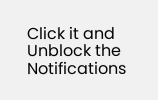Click it and Unblock the Notifications